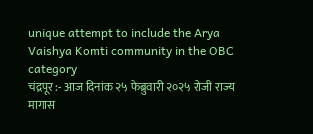unique attempt to include the Arya Vaishya Komti community in the OBC category
चंद्रपूर :- आज दिनांक २५ फेब्रुवारी २०२५ रोजी राज्य मागास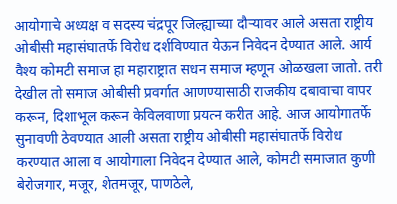आयोगाचे अध्यक्ष व सदस्य चंद्रपूर जिल्ह्याच्या दौऱ्यावर आले असता राष्ट्रीय ओबीसी महासंघातर्फे विरोध दर्शविण्यात येऊन निवेदन देण्यात आले. आर्य वैश्य कोमटी समाज हा महाराष्ट्रात सधन समाज म्हणून ओळखला जातो. तरी देखील तो समाज ओबीसी प्रवर्गात आणण्यासाठी राजकीय दबावाचा वापर करून, दिशाभूल करून केविलवाणा प्रयत्न करीत आहे. आज आयोगातर्फे सुनावणी ठेवण्यात आली असता राष्ट्रीय ओबीसी महासंघातर्फे विरोध करण्यात आला व आयोगाला निवेदन देण्यात आले, कोमटी समाजात कुणी बेरोजगार, मजूर, शेतमजूर, पाणठेले,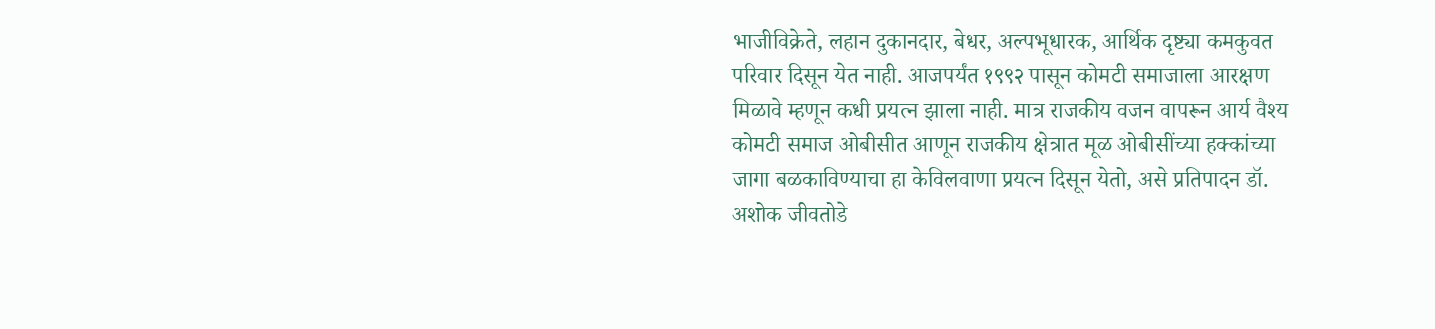भाजीविक्रेते, लहान दुकानदार, बेधर, अल्पभूधारक, आर्थिक दृष्ट्या कमकुवत परिवार दिसून येत नाही. आजपर्यंत १९९२ पासून कोमटी समाजाला आरक्षण मिळावे म्हणून कधी प्रयत्न झाला नाही. मात्र राजकीय वजन वापरून आर्य वैश्य कोमटी समाज ओबीसीत आणून राजकीय क्षेत्रात मूळ ओबीसींच्या हक्कांच्या जागा बळकाविण्याचा हा केविलवाणा प्रयत्न दिसून येतो, असे प्रतिपादन डॉ. अशोक जीवतोडे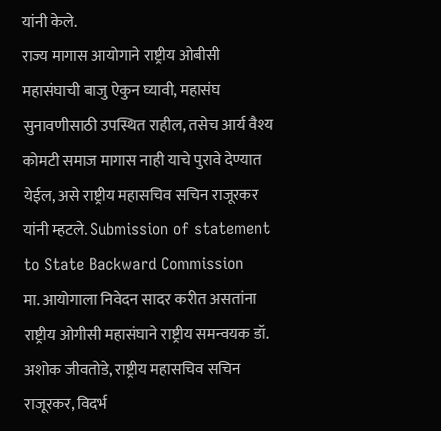यांनी केले.
राज्य मागास आयोगाने राष्ट्रीय ओबीसी महासंघाची बाजु ऐकुन घ्यावी, महासंघ सुनावणीसाठी उपस्थित राहील, तसेच आर्य वैश्य कोमटी समाज मागास नाही याचे पुरावे देण्यात येईल, असे राष्ट्रीय महासचिव सचिन राजूरकर यांनी म्हटले. Submission of statement to State Backward Commission
मा. आयोगाला निवेदन सादर करीत असतांना राष्ट्रीय ओगीसी महासंघाने राष्ट्रीय समन्वयक डॉ. अशोक जीवतोडे, राष्ट्रीय महासचिव सचिन राजूरकर, विदर्भ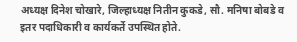अध्यक्ष दिनेश चोखारे, जिल्हाध्यक्ष नितीन कुकडे, सौ. मनिषा बोबडे व इतर पदाधिकारी व कार्यकर्ते उपस्थित होते.